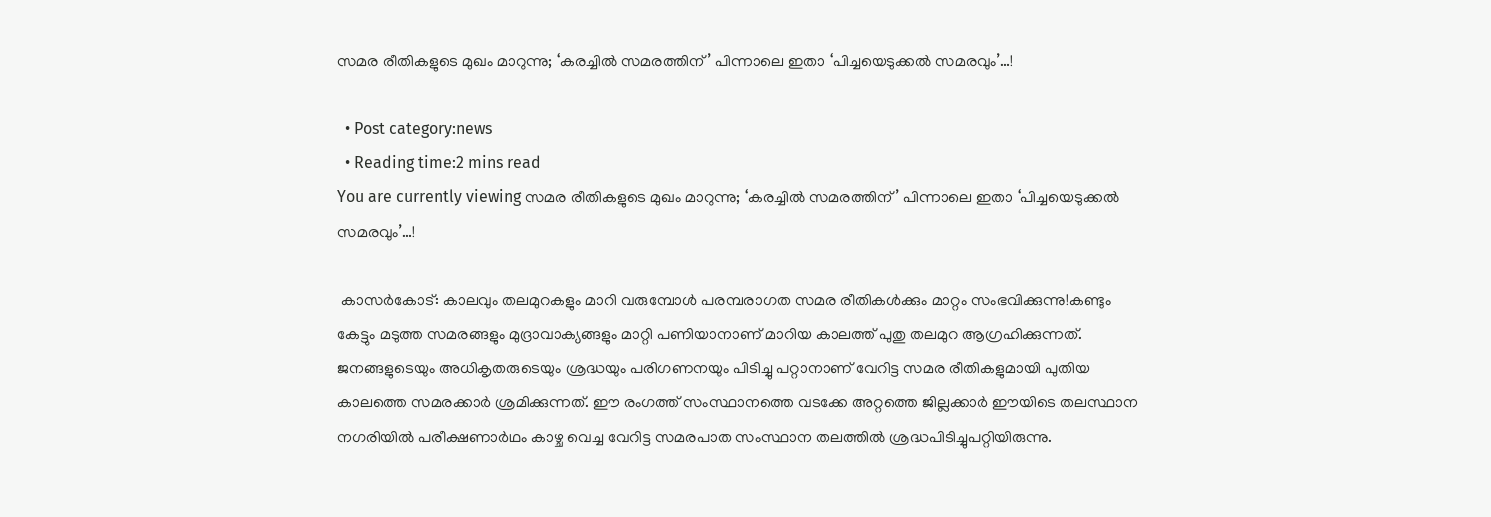സമര രീതികളുടെ മുഖം മാറുന്നു; ‘കരച്ചില്‍ സമരത്തിന്’ പിന്നാലെ ഇതാ ‘പിച്ചയെടുക്കല്‍ സമരവും’…!

  • Post category:news
  • Reading time:2 mins read
You are currently viewing സമര രീതികളുടെ മുഖം മാറുന്നു; ‘കരച്ചില്‍ സമരത്തിന്’ പിന്നാലെ ഇതാ ‘പിച്ചയെടുക്കല്‍ സമരവും’…!

 കാസര്‍കോട്: കാലവും തലമുറകളും മാറി വരുമ്പോള്‍ പരമ്പരാഗത സമര രീതികള്‍ക്കും മാറ്റം സംഭവിക്കുന്നു!കണ്ടും കേട്ടും മടുത്ത സമരങ്ങളും മുദ്രാവാക്യങ്ങളും മാറ്റി പണിയാനാണ് മാറിയ കാലത്ത് പുതു തലമുറ ആഗ്രഹിക്കുന്നത്. ജനങ്ങളുടെയും അധികൃതരുടെയും ശ്രദ്ധയും പരിഗണനയും പിടിച്ചു പറ്റാനാണ് വേറിട്ട സമര രീതികളുമായി പുതിയ കാലത്തെ സമരക്കാര്‍ ശ്രമിക്കുന്നത്. ഈ രംഗത്ത് സംസ്ഥാനത്തെ വടക്കേ അറ്റത്തെ ജില്ലക്കാര്‍ ഈയിടെ തലസ്ഥാന നഗരിയില്‍ പരീക്ഷണാര്‍ഥം കാഴ്ച വെച്ച വേറിട്ട സമരപാത സംസ്ഥാന തലത്തില്‍ ശ്രദ്ധപിടിച്ചുപറ്റിയിരുന്നു.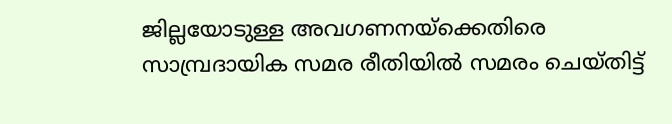ജില്ലയോടുള്ള അവഗണനയ്‌ക്കെതിരെ സാമ്പ്രദായിക സമര രീതിയില്‍ സമരം ചെയ്തിട്ട്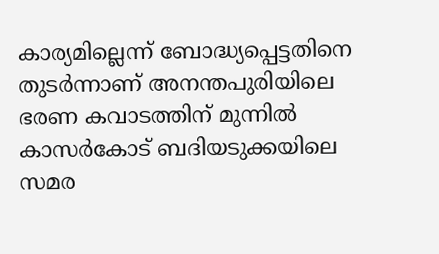കാര്യമില്ലെന്ന് ബോദ്ധ്യപ്പെട്ടതിനെ തുടര്‍ന്നാണ് അനന്തപുരിയിലെ ഭരണ കവാടത്തിന് മുന്നില്‍ കാസര്‍കോട് ബദിയടുക്കയിലെ സമര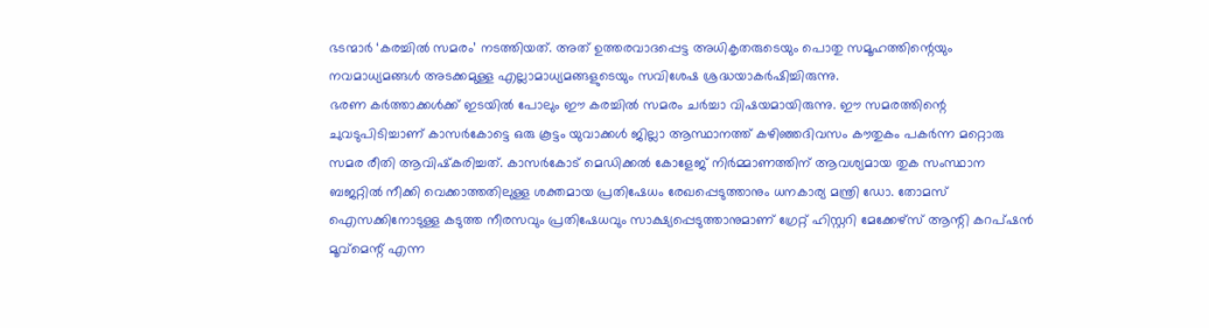ഭടന്മാര്‍ ‘കരച്ചില്‍ സമരം’ നടത്തിയത്. അത് ഉത്തരവാദപ്പെട്ട അധികൃതരുടെയും പൊതു സമൂഹത്തിന്റെയും നവമാധ്യമങ്ങള്‍ അടക്കമുള്ള എല്ലാമാധ്യമങ്ങളുടെയും സവിശേഷ ശ്രദ്ധയാകര്‍ഷിച്ചിരുന്നു.
ഭരണ കര്‍ത്താക്കള്‍ക്ക് ഇടയില്‍ പോലും ഈ കരച്ചില്‍ സമരം ചര്‍ച്ചാ വിഷയമായിരുന്നു. ഈ സമരത്തിന്റെ ചുവടുപിടിച്ചാണ് കാസര്‍കോട്ടെ ഒരു കൂട്ടം യുവാക്കള്‍ ജില്ലാ ആസ്ഥാനത്ത് കഴിഞ്ഞദിവസം കൗതുകം പകര്‍ന്ന മറ്റൊരു സമര രീതി ആവിഷ്‌കരിച്ചത്. കാസര്‍കോട് മെഡിക്കല്‍ കോളേജ് നിര്‍മ്മാണത്തിന് ആവശ്യമായ തുക സംസ്ഥാന ബജറ്റില്‍ നീക്കി വെക്കാത്തതിലുള്ള ശക്തമായ പ്രതിഷേധം രേഖപ്പെടുത്താനും ധനകാര്യ മന്ത്രി ഡോ. തോമസ് ഐസക്കിനോടുള്ള കടുത്ത നീരസവും പ്രതിഷേധവും സാക്ഷ്യപ്പെടുത്താനുമാണ് ഗ്രേറ്റ് ഹിസ്റ്ററി മേക്കേഴ്‌സ് ആന്റി കറപ്ഷന്‍ മൂവ്‌മെന്റ് എന്ന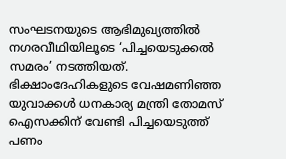സംഘടനയുടെ ആഭിമുഖ്യത്തില്‍ നഗരവീഥിയിലൂടെ ‘പിച്ചയെടുക്കല്‍ സമരം’ നടത്തിയത്. ഭിക്ഷാംദേഹികളുടെ വേഷമണിഞ്ഞ യുവാക്കള്‍ ധനകാര്യ മന്ത്രി തോമസ് ഐസക്കിന് വേണ്ടി പിച്ചയെടുത്ത് പണം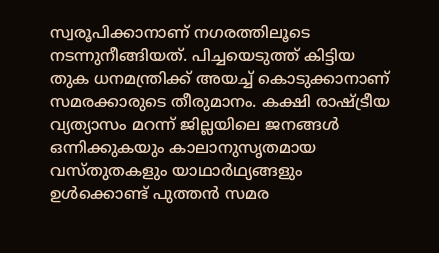സ്വരൂപിക്കാനാണ് നഗരത്തിലൂടെ നടന്നുനീങ്ങിയത്. പിച്ചയെടുത്ത് കിട്ടിയ തുക ധനമന്ത്രിക്ക് അയച്ച് കൊടുക്കാനാണ് സമരക്കാരുടെ തീരുമാനം. കക്ഷി രാഷ്ട്രീയ വ്യത്യാസം മറന്ന് ജില്ലയിലെ ജനങ്ങള്‍ ഒന്നിക്കുകയും കാലാനുസൃതമായ വസ്തുതകളും യാഥാര്‍ഥ്യങ്ങളും ഉള്‍ക്കൊണ്ട് പുത്തന്‍ സമര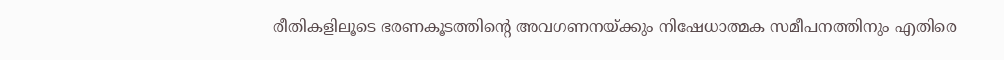രീതികളിലൂടെ ഭരണകൂടത്തിന്റെ അവഗണനയ്ക്കും നിഷേധാത്മക സമീപനത്തിനും എതിരെ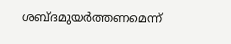ശബ്ദമുയര്‍ത്തണമെന്ന്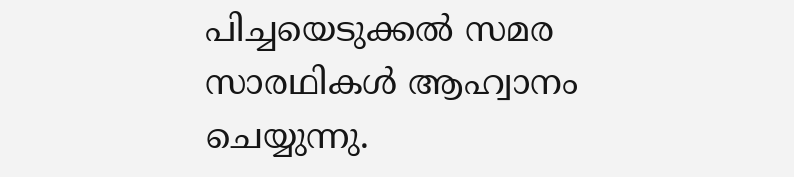പിച്ചയെടുക്കല്‍ സമര സാരഥികള്‍ ആഹ്വാനം ചെയ്യുന്നു.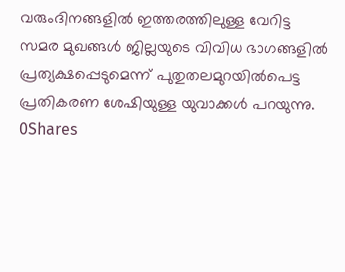വരുംദിനങ്ങളില്‍ ഇത്തരത്തിലുള്ള വേറിട്ട സമര മുഖങ്ങള്‍ ജില്ലയുടെ വിവിധ ഭാഗങ്ങളില്‍ പ്രത്യക്ഷപ്പെടുമെന്ന് പുതുതലമുറയില്‍പെട്ട പ്രതികരണ ശേഷിയുള്ള യുവാക്കള്‍ പറയുന്നു.
0Shares